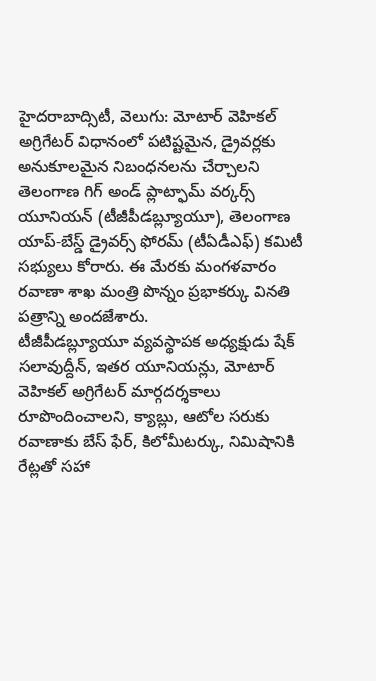హైదరాబాద్సిటీ, వెలుగు: మోటార్ వెహికల్ అగ్రిగేటర్ విధానంలో పటిష్టమైన, డ్రైవర్లకు అనుకూలమైన నిబంధనలను చేర్చాలని తెలంగాణ గిగ్ అండ్ ప్లాట్ఫామ్ వర్కర్స్ యూనియన్ (టీజీపీడబ్ల్యూయూ), తెలంగాణ యాప్-బేస్డ్ డ్రైవర్స్ ఫోరమ్ (టీఏడీఎఫ్) కమిటీ సభ్యులు కోరారు. ఈ మేరకు మంగళవారం రవాణా శాఖ మంత్రి పొన్నం ప్రభాకర్కు వినతి పత్రాన్ని అందజేశారు.
టీజీపీడబ్ల్యూయూ వ్యవస్థాపక అధ్యక్షుడు షేక్ సలావుద్దీన్, ఇతర యూనియన్లు, మోటార్ వెహికల్ అగ్రిగేటర్ మార్గదర్శకాలు రూపొందించాలని, క్యాబ్లు, ఆటోల సరుకు రవాణాకు బేస్ ఫేర్, కిలోమీటర్కు, నిమిషానికి రేట్లతో సహా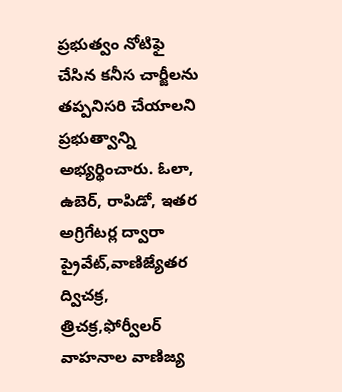ప్రభుత్వం నోటిఫై చేసిన కనీస చార్జీలను తప్పనిసరి చేయాలని ప్రభుత్వాన్ని అభ్యర్థించారు. ఓలా, ఉబెర్, రాపిడో, ఇతర అగ్రిగేటర్ల ద్వారా ప్రైవేట్,వాణిజ్యేతర ద్విచక్ర, త్రిచక్ర,ఫోర్వీలర్ వాహనాల వాణిజ్య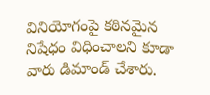వినియోగంపై కఠినమైన నిషేధం విధించాలని కూడా వారు డిమాండ్ చేశారు.